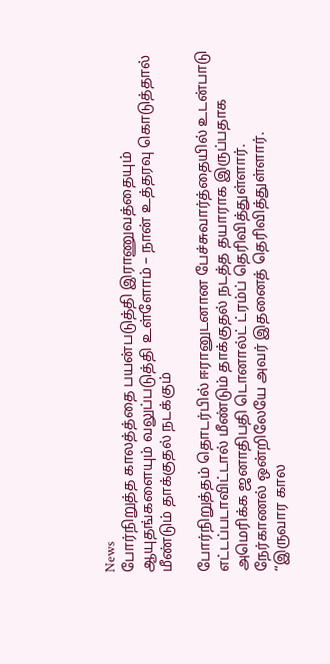News
போர்நிறுத்த காலத்த்தை பயன்படுத்தி இராணுவத்தையும் ஆயுதங்களையும் வலுப்படுத்தி உள்ளோம் – நான் உத்தரவு கொடுத்தால் மீண்டும் தாக்குதல் நடக்கும்

போர்நிறுத்தம் தொடர்பில் ஈரானுடனான பேச்சுவார்த்தையில் உடன்பாடு எட்டப்படாவிட்டால் மீண்டும் தாக்குதல் நடத்த தயாராக இருப்பதாக அமெரிக்க ஜனாதிபதி டொனால்ட் ட்ரம்ப் தெரிவித்துள்ளார்.
நேர்காணல் ஒன்றிலேயே அவர் இதனைத் தெரிவித்துள்ளார்.
“இருவார கால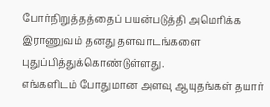போர்நிறுத்தத்தைப் பயன்படுத்தி அமெரிக்க இராணுவம் தனது தளவாடங்களை புதுப்பித்துக்கொண்டுள்ளது.
எங்களிடம் போதுமான அளவு ஆயுதங்கள் தயார்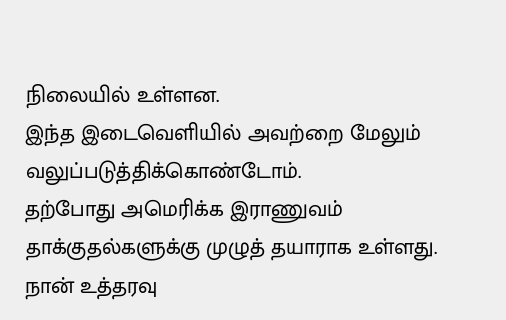நிலையில் உள்ளன.
இந்த இடைவெளியில் அவற்றை மேலும் வலுப்படுத்திக்கொண்டோம்.
தற்போது அமெரிக்க இராணுவம் தாக்குதல்களுக்கு முழுத் தயாராக உள்ளது.
நான் உத்தரவு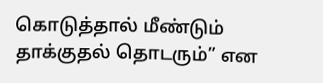கொடுத்தால் மீண்டும் தாக்குதல் தொடரும்” என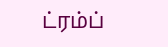ட்ரம்ப்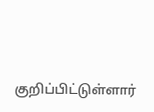குறிப்பிட்டுள்ளார்